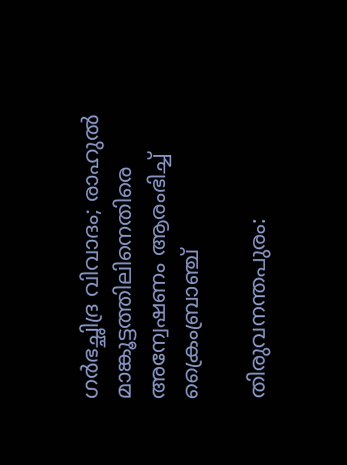ഗർഭച്ഛിദ്ര വിവാദം; രാഹുൽ മാങ്കൂട്ടത്തിലിനെതിരെ അന്വേഷണം ആരംഭിച്ച് ക്രൈംബ്രാഞ്ച്

തിരുവനന്തപുരം: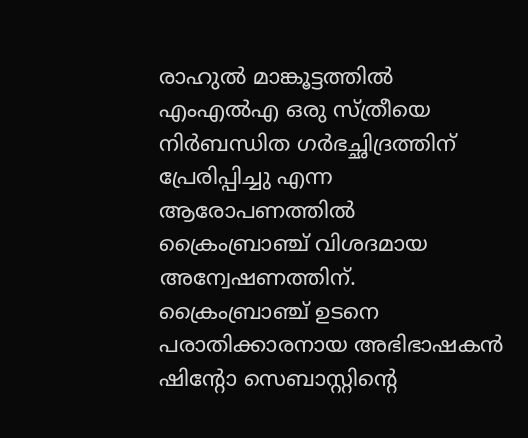രാഹുല്‍ മാങ്കൂട്ടത്തില്‍ എംഎല്‍എ ഒരു സ്ത്രീയെ നിര്‍ബന്ധിത ഗര്‍ഭച്ഛിദ്രത്തിന് പ്രേരിപ്പിച്ചു എന്ന ആരോപണത്തില്‍ ക്രൈംബ്രാഞ്ച് വിശദമായ അന്വേഷണത്തിന്. ക്രൈംബ്രാഞ്ച് ഉടനെ പരാതിക്കാരനായ അഭിഭാഷകന്‍ ഷിന്റോ സെബാസ്റ്റിന്റെ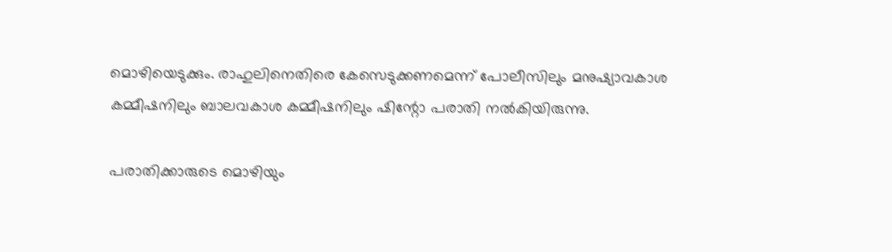മൊഴിയെടുക്കും. രാഹുലിനെതിരെ കേസെടുക്കണമെന്ന് പോലീസിലും മനുഷ്യാവകാശ കമ്മീഷനിലും ബാലവകാശ കമ്മീഷനിലും ഷിന്റോ പരാതി നല്‍കിയിരുന്നു.

പരാതിക്കാരുടെ മൊഴിയും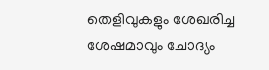തെളിവുകളും ശേഖരിച്ച ശേഷമാവും ചോദ്യം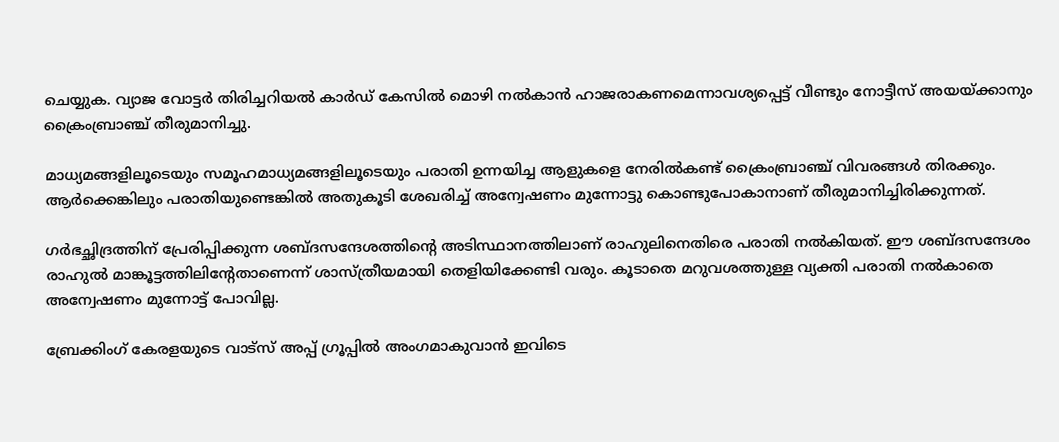ചെയ്യുക. വ്യാജ വോട്ടര്‍ തിരിച്ചറിയല്‍ കാര്‍ഡ് കേസില്‍ മൊഴി നല്‍കാന്‍ ഹാജരാകണമെന്നാവശ്യപ്പെട്ട് വീണ്ടും നോട്ടീസ് അയയ്ക്കാനും ക്രൈംബ്രാഞ്ച് തീരുമാനിച്ചു.

മാധ്യമങ്ങളിലൂടെയും സമൂഹമാധ്യമങ്ങളിലൂടെയും പരാതി ഉന്നയിച്ച ആളുകളെ നേരില്‍കണ്ട് ക്രൈംബ്രാഞ്ച് വിവരങ്ങള്‍ തിരക്കും. ആര്‍ക്കെങ്കിലും പരാതിയുണ്ടെങ്കില്‍ അതുകൂടി ശേഖരിച്ച് അന്വേഷണം മുന്നോട്ടു കൊണ്ടുപോകാനാണ് തീരുമാനിച്ചിരിക്കുന്നത്.

ഗര്‍ഭച്ഛിദ്രത്തിന് പ്രേരിപ്പിക്കുന്ന ശബ്ദസന്ദേശത്തിന്റെ അടിസ്ഥാനത്തിലാണ് രാഹുലിനെതിരെ പരാതി നല്‍കിയത്. ഈ ശബ്ദസന്ദേശം രാഹുല്‍ മാങ്കൂട്ടത്തിലിന്റേതാണെന്ന് ശാസ്ത്രീയമായി തെളിയിക്കേണ്ടി വരും. കൂടാതെ മറുവശത്തുള്ള വ്യക്തി പരാതി നല്‍കാതെ അന്വേഷണം മുന്നോട്ട് പോവില്ല.

ബ്രേക്കിംഗ് കേരളയുടെ വാട്സ് അപ്പ് ഗ്രൂപ്പിൽ അംഗമാകുവാൻ ഇവിടെ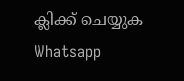ക്ലിക്ക് ചെയ്യുക Whatsapp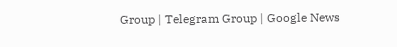Group | Telegram Group | Google News